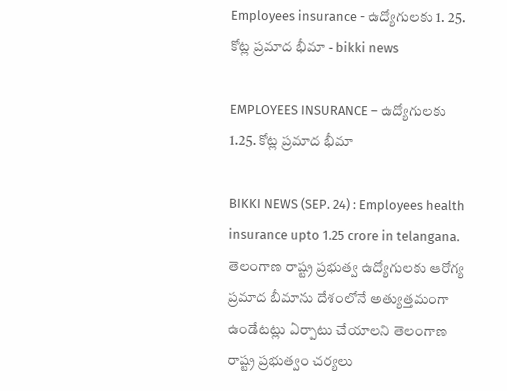Employees insurance - ఉద్యోగులకు 1. 25. కోట్ల ప్రమాద భీమా - bikki news

EMPLOYEES INSURANCE – ఉద్యోగులకు 1.25. కోట్ల ప్రమాద భీమా

BIKKI NEWS (SEP. 24) : Employees health insurance upto 1.25 crore in telangana. తెలంగాణ రాష్ట్ర ప్రభుత్వ ఉద్యోగులకు ఆరోగ్య ప్రమాద బీమాను దేశంలోనే అత్యుత్తమంగా ఉండేటట్లు ఏర్పాటు చేయాలని తెలంగాణ రాష్ట్ర ప్రభుత్వం చర్యలు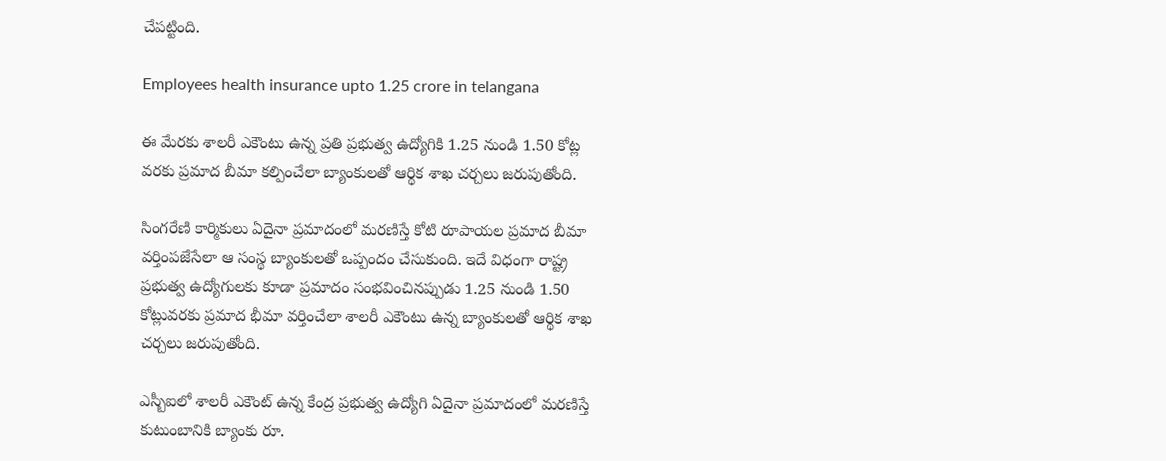చేపట్టింది.

Employees health insurance upto 1.25 crore in telangana

ఈ మేరకు శాలరీ ఎకౌంటు ఉన్న ప్రతి ప్రభుత్వ ఉద్యోగికి 1.25 నుండి 1.50 కోట్ల వరకు ప్రమాద బీమా కల్పించేలా బ్యాంకులతో ఆర్థిక శాఖ చర్చలు జరుపుతోంది.

సింగరేణి కార్మికులు ఏదైనా ప్రమాదంలో మరణిస్తే కోటి రూపాయల ప్రమాద బీమా వర్తింపజేసేలా ఆ సంస్థ బ్యాంకులతో ఒప్పందం చేసుకుంది. ఇదే విధంగా రాష్ట్ర ప్రభుత్వ ఉద్యోగులకు కూడా ప్రమాదం సంభవించినప్పుడు 1.25 నుండి 1.50 కోట్లువరకు ప్రమాద భీమా వర్తించేలా శాలరీ ఎకౌంటు ఉన్న బ్యాంకులతో ఆర్థిక శాఖ చర్చలు జరుపుతోంది.

ఎస్బీఐలో శాలరీ ఎకౌంట్ ఉన్న కేంద్ర ప్రభుత్వ ఉద్యోగి ఏదైనా ప్రమాదంలో మరణిస్తే కుటుంబానికి బ్యాంకు రూ.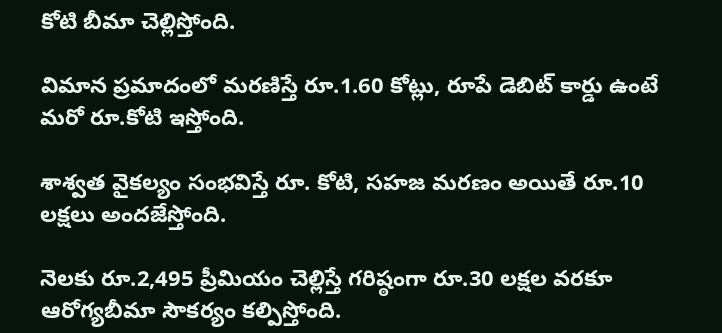కోటి బీమా చెల్లిస్తోంది.

విమాన ప్రమాదంలో మరణిస్తే రూ.1.60 కోట్లు, రూపే డెబిట్ కార్డు ఉంటే మరో రూ.కోటి ఇస్తోంది.

శాశ్వత వైకల్యం సంభవిస్తే రూ. కోటి, సహజ మరణం అయితే రూ.10 లక్షలు అందజేస్తోంది.

నెలకు రూ.2,495 ప్రీమియం చెల్లిస్తే గరిష్ఠంగా రూ.30 లక్షల వరకూ ఆరోగ్యబీమా సౌకర్యం కల్పిస్తోంది.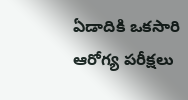ఏడాదికి ఒకసారి ఆరోగ్య పరీక్షలు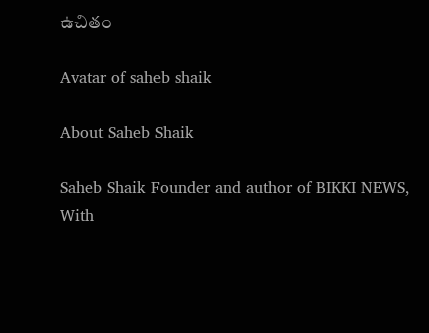ఉచితం

Avatar of saheb shaik

About Saheb Shaik

Saheb Shaik Founder and author of BIKKI NEWS, With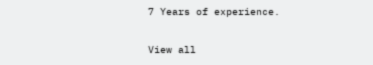7 Years of experience.

View all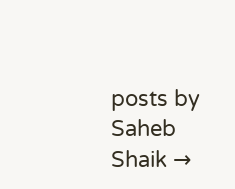posts by Saheb Shaik →